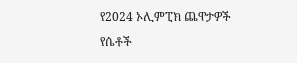የ2024 ኦሊምፒክ ጨዋታዎች የሴቶች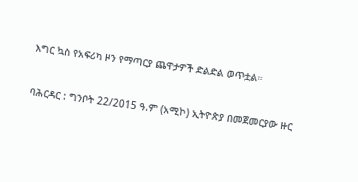እግር ኳስ የአፍሪካ ዞን የማጣርያ ጨዋታዎች ድልድል ወጥቷል።

ባሕርዳር : ግንቦት 22/2015 ዓ.ም (አሚኮ) ኢትዮጵያ በመጀመርያው ዙር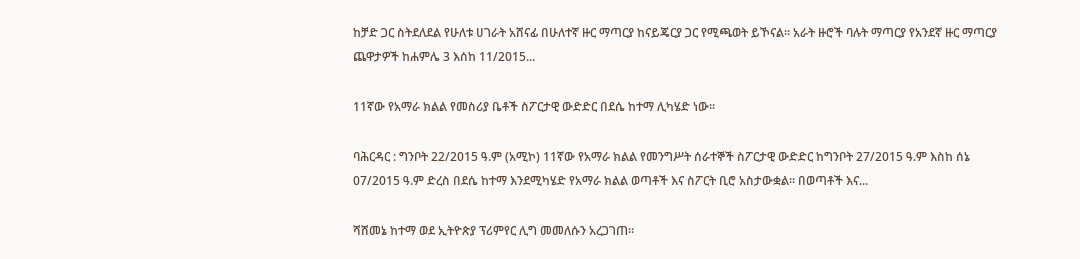ከቻድ ጋር ስትደለደል የሁለቱ ሀገራት አሸናፊ በሁለተኛ ዙር ማጣርያ ከናይጄርያ ጋር የሚጫወት ይኾናል። አራት ዙሮች ባሉት ማጣርያ የአንደኛ ዙር ማጣርያ ጨዋታዎች ከሐምሌ 3 እሰከ 11/2015...

11ኛው የአማራ ክልል የመስሪያ ቤቶች ስፖርታዊ ውድድር በደሴ ከተማ ሊካሄድ ነው።

ባሕርዳር : ግንቦት 22/2015 ዓ.ም (አሚኮ) 11ኛው የአማራ ክልል የመንግሥት ሰራተኞች ስፖርታዊ ውድድር ከግንቦት 27/2015 ዓ.ም እስከ ሰኔ 07/2015 ዓ.ም ድረስ በደሴ ከተማ እንደሚካሄድ የአማራ ክልል ወጣቶች እና ስፖርት ቢሮ አስታውቋል። በወጣቶች እና...

ሻሸመኔ ከተማ ወደ ኢትዮጵያ ፕሪምየር ሊግ መመለሱን አረጋገጠ።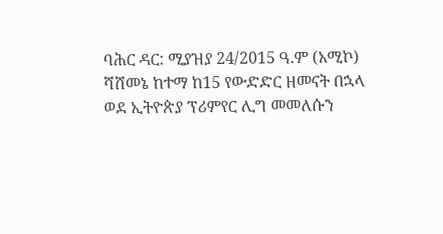ባሕር ዳር: ሚያዝያ 24/2015 ዓ.ም (አሚኮ) ሻሸመኔ ከተማ ከ15 የውድድር ዘመናት በኋላ ወደ ኢትዮጵያ ፕሪምየር ሊግ መመለሱን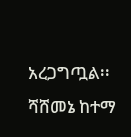አረጋግጧል፡፡ ሻሸመኔ ከተማ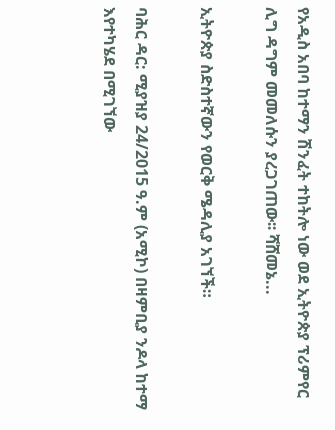የአዲስ አበባ ከተማን ሽንፈት ተከትሎ ነው ወደ ኢትዮጵያ ፕሪምየር ሊግ ዳግም መመለሱን ያረጋገጠው፡፡ ሻሸመኔ...

ኢትዮጵያ ስድስተኛውን የወርቅ ሜዳሊያ አገኘች።

ባሕር ዳር: ሚያዝያ 24/2015 ዓ.ም (አሚኮ) በዛምቢያ ንዶላ ከተማ እየተካሄደ በሚገኘው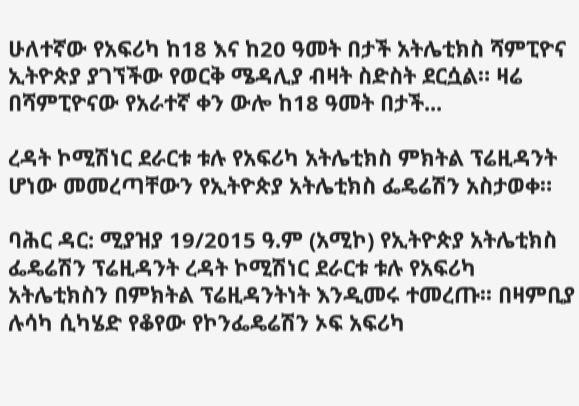ሁለተኛው የአፍሪካ ከ18 እና ከ20 ዓመት በታች አትሌቲክስ ሻምፒዮና ኢትዮጵያ ያገኘችው የወርቅ ሜዳሊያ ብዛት ስድስት ደርሷል። ዛሬ በሻምፒዮናው የአራተኛ ቀን ውሎ ከ18 ዓመት በታች...

ረዳት ኮሚሽነር ደራርቱ ቱሉ የአፍሪካ አትሌቲክስ ምክትል ፕሬዚዳንት ሆነው መመረጣቸውን የኢትዮጵያ አትሌቲክስ ፌዴሬሽን አስታወቀ።

ባሕር ዳር: ሚያዝያ 19/2015 ዓ.ም (አሚኮ) የኢትዮጵያ አትሌቲክስ ፌዴሬሽን ፕሬዚዳንት ረዳት ኮሚሽነር ደራርቱ ቱሉ የአፍሪካ አትሌቲክስን በምክትል ፕሬዚዳንትነት እንዲመሩ ተመረጡ፡፡ በዛምቢያ ሉሳካ ሲካሄድ የቆየው የኮንፌዴሬሽን ኦፍ አፍሪካ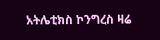አትሌቲክስ ኮንግረስ ዛሬ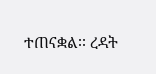ተጠናቋል፡፡ ረዳት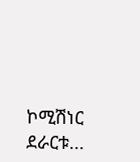ኮሚሽነር ደራርቱ...